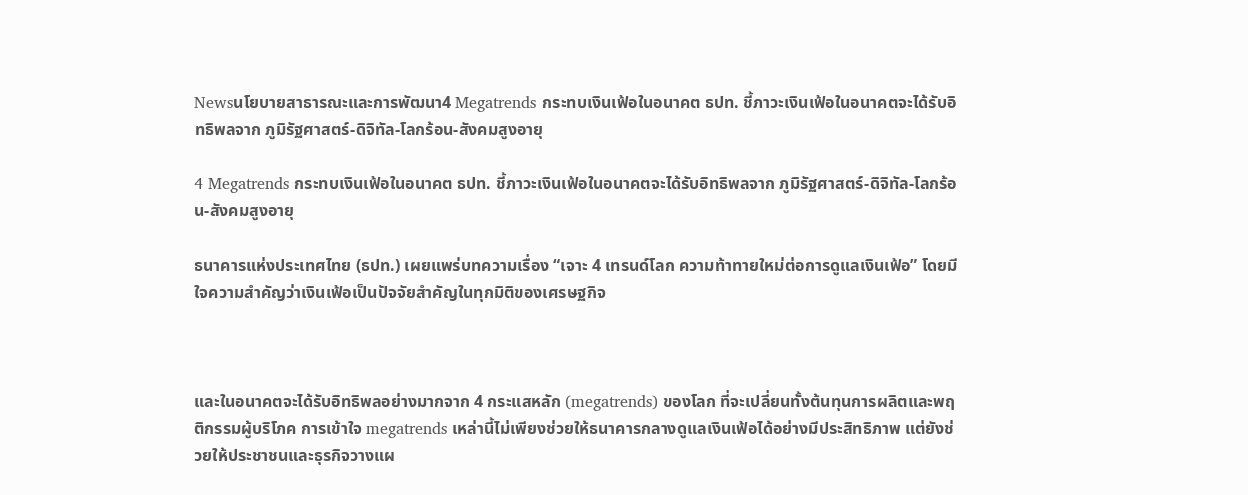Newsนโยบายสาธารณะและการพัฒนา4 Megatrends กระทบเงินเฟ้อในอนาคต ธปท. ชี้ภาวะเงินเฟ้อในอนาคตจะได้รับอิทธิพลจาก ภูมิรัฐศาสตร์-ดิจิทัล-โลกร้อน-สังคมสูงอายุ

4 Megatrends กระทบเงินเฟ้อในอนาคต ธปท. ชี้ภาวะเงินเฟ้อในอนาคตจะได้รับอิทธิพลจาก ภูมิรัฐศาสตร์-ดิจิทัล-โลกร้อน-สังคมสูงอายุ

ธนาคารแห่งประเทศไทย (ธปท.) เผยแพร่บทความเรื่อง “เจาะ 4 เทรนด์โลก ความท้าทายใหม่ต่อการดูแลเงินเฟ้อ” โดยมีใจความสำคัญว่าเงินเฟ้อเป็นปัจจัยสำคัญในทุกมิติของเศรษฐกิจ



และในอนาคตจะได้รับอิทธิพลอย่างมากจาก 4 กระแสหลัก (megatrends) ของโลก ที่จะเปลี่ยนทั้งต้นทุนการผลิตและพฤติกรรมผู้บริโภค การเข้าใจ megatrends เหล่านี้ไม่เพียงช่วยให้ธนาคารกลางดูแลเงินเฟ้อได้อย่างมีประสิทธิภาพ แต่ยังช่วยให้ประชาชนและธุรกิจวางแผ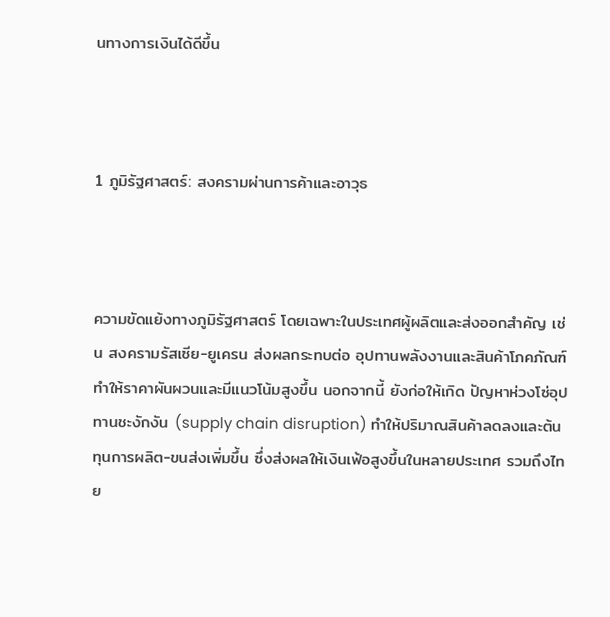นทางการเงินได้ดีขึ้น



1 ภูมิรัฐศาสตร์: สงครามผ่านการค้าและอาวุธ



ความขัดแย้งทางภูมิรัฐศาสตร์ โดยเฉพาะในประเทศผู้ผลิตและส่งออกสำคัญ เช่น สงครามรัสเซีย-ยูเครน ส่งผลกระทบต่อ อุปทานพลังงานและสินค้าโภคภัณฑ์ ทำให้ราคาผันผวนและมีแนวโน้มสูงขึ้น นอกจากนี้ ยังก่อให้เกิด ปัญหาห่วงโซ่อุปทานชะงักงัน (supply chain disruption) ทำให้ปริมาณสินค้าลดลงและต้นทุนการผลิต-ขนส่งเพิ่มขึ้น ซึ่งส่งผลให้เงินเฟ้อสูงขึ้นในหลายประเทศ รวมถึงไทย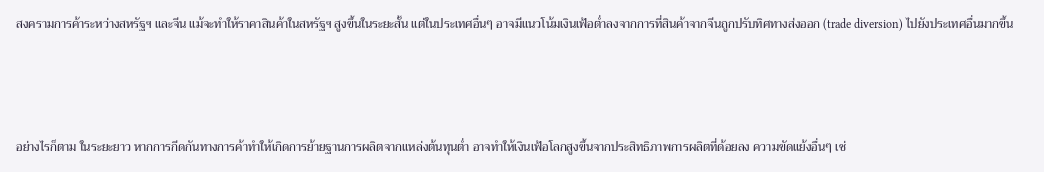สงครามการค้าระหว่างสหรัฐฯ และจีน แม้จะทำให้ราคาสินค้าในสหรัฐฯ สูงขึ้นในระยะสั้น แต่ในประเทศอื่นๆ อาจมีแนวโน้มเงินเฟ้อต่ำลงจากการที่สินค้าจากจีนถูกปรับทิศทางส่งออก (trade diversion) ไปยังประเทศอื่นมากขึ้น



อย่างไรก็ตาม ในระยะยาว หากการกีดกันทางการค้าทำให้เกิดการย้ายฐานการผลิตจากแหล่งต้นทุนต่ำ อาจทำให้เงินเฟ้อโลกสูงขึ้นจากประสิทธิภาพการผลิตที่ด้อยลง ความขัดแย้งอื่นๆ เช่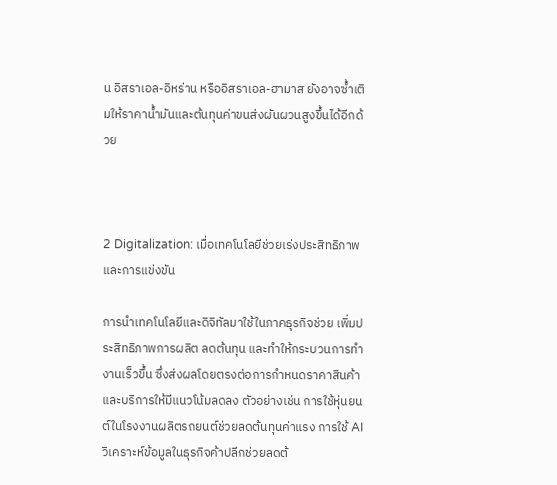น อิสราเอล-อิหร่าน หรืออิสราเอล-ฮามาส ยังอาจซ้ำเติมให้ราคาน้ำมันและต้นทุนค่าขนส่งผันผวนสูงขึ้นได้อีกด้วย



2 Digitalization: เมื่อเทคโนโลยีช่วยเร่งประสิทธิภาพและการแข่งขัน

การนำเทคโนโลยีและดิจิทัลมาใช้ในภาคธุรกิจช่วย เพิ่มประสิทธิภาพการผลิต ลดต้นทุน และทำให้กระบวนการทำงานเร็วขึ้น ซึ่งส่งผลโดยตรงต่อการกำหนดราคาสินค้าและบริการให้มีแนวโน้มลดลง ตัวอย่างเช่น การใช้หุ่นยนต์ในโรงงานผลิตรถยนต์ช่วยลดต้นทุนค่าแรง การใช้ AI วิเคราะห์ข้อมูลในธุรกิจค้าปลีกช่วยลดต้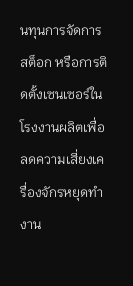นทุนการจัดการสต็อก หรือการติดตั้งเซนเซอร์ในโรงงานผลิตเพื่อลดความเสี่ยงเครื่องจักรหยุดทำงาน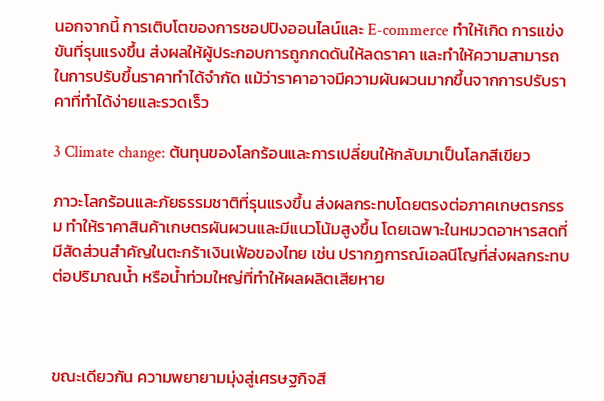นอกจากนี้ การเติบโตของการชอปปิงออนไลน์และ E-commerce ทำให้เกิด การแข่งขันที่รุนแรงขึ้น ส่งผลให้ผู้ประกอบการถูกกดดันให้ลดราคา และทำให้ความสามารถในการปรับขึ้นราคาทำได้จำกัด แม้ว่าราคาอาจมีความผันผวนมากขึ้นจากการปรับราคาที่ทำได้ง่ายและรวดเร็ว

3 Climate change: ต้นทุนของโลกร้อนและการเปลี่ยนให้กลับมาเป็นโลกสีเขียว

ภาวะโลกร้อนและภัยธรรมชาติที่รุนแรงขึ้น ส่งผลกระทบโดยตรงต่อภาคเกษตรกรรม ทำให้ราคาสินค้าเกษตรผันผวนและมีแนวโน้มสูงขึ้น โดยเฉพาะในหมวดอาหารสดที่มีสัดส่วนสำคัญในตะกร้าเงินเฟ้อของไทย เช่น ปรากฏการณ์เอลนีโญที่ส่งผลกระทบต่อปริมาณน้ำ หรือน้ำท่วมใหญ่ที่ทำให้ผลผลิตเสียหาย



ขณะเดียวกัน ความพยายามมุ่งสู่เศรษฐกิจสี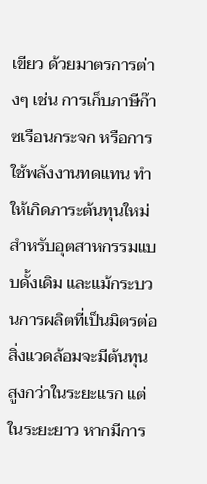เขียว ด้วยมาตรการต่างๆ เช่น การเก็บภาษีก๊าซเรือนกระจก หรือการใช้พลังงานทดแทน ทำให้เกิดภาระต้นทุนใหม่สำหรับอุตสาหกรรมแบบดั้งเดิม และแม้กระบวนการผลิตที่เป็นมิตรต่อสิ่งแวดล้อมจะมีต้นทุนสูงกว่าในระยะแรก แต่ในระยะยาว หากมีการ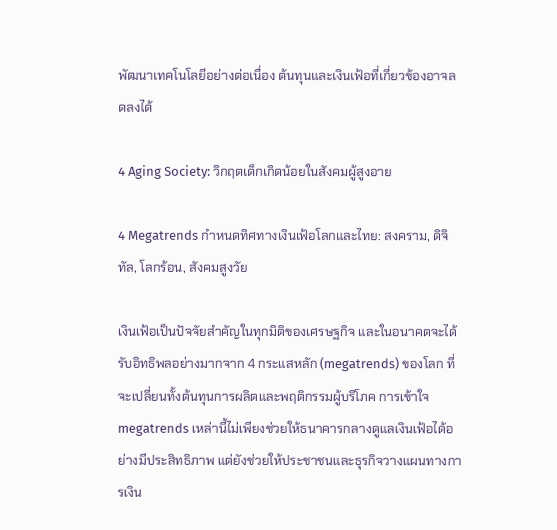พัฒนาเทคโนโลยีอย่างต่อเนื่อง ต้นทุนและเงินเฟ้อที่เกี่ยวข้องอาจลดลงได้

4 Aging Society: วิกฤตเด็กเกิดน้อยในสังคมผู้สูงอาย

4 Megatrends กำหนดทิศทางเงินเฟ้อโลกและไทย: สงคราม, ดิจิทัล, โลกร้อน, สังคมสูงวัย

เงินเฟ้อเป็นปัจจัยสำคัญในทุกมิติของเศรษฐกิจ และในอนาคตจะได้รับอิทธิพลอย่างมากจาก 4 กระแสหลัก (megatrends) ของโลก ที่จะเปลี่ยนทั้งต้นทุนการผลิตและพฤติกรรมผู้บริโภค การเข้าใจ megatrends เหล่านี้ไม่เพียงช่วยให้ธนาคารกลางดูแลเงินเฟ้อได้อย่างมีประสิทธิภาพ แต่ยังช่วยให้ประชาชนและธุรกิจวางแผนทางการเงิน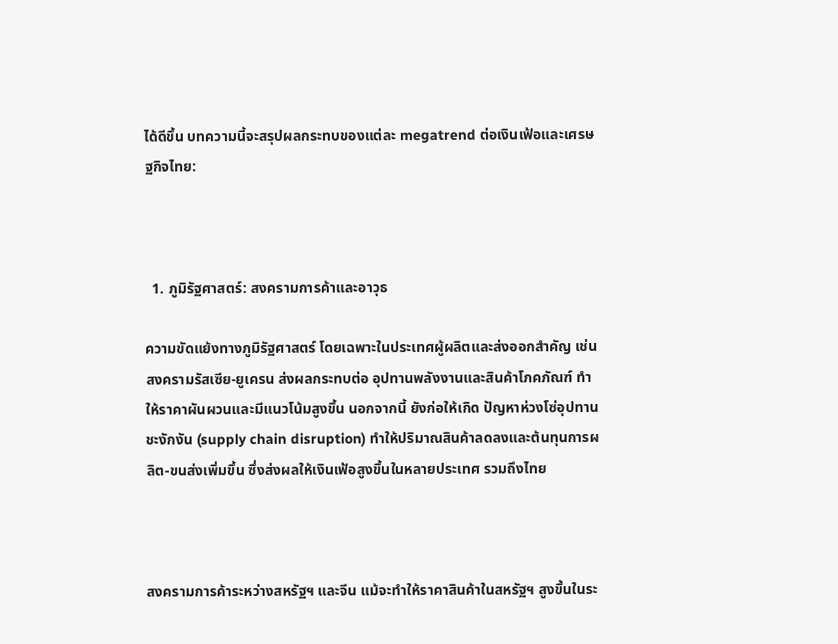ได้ดีขึ้น บทความนี้จะสรุปผลกระทบของแต่ละ megatrend ต่อเงินเฟ้อและเศรษฐกิจไทย:



  1. ภูมิรัฐศาสตร์: สงครามการค้าและอาวุธ

ความขัดแย้งทางภูมิรัฐศาสตร์ โดยเฉพาะในประเทศผู้ผลิตและส่งออกสำคัญ เช่น สงครามรัสเซีย-ยูเครน ส่งผลกระทบต่อ อุปทานพลังงานและสินค้าโภคภัณฑ์ ทำให้ราคาผันผวนและมีแนวโน้มสูงขึ้น นอกจากนี้ ยังก่อให้เกิด ปัญหาห่วงโซ่อุปทานชะงักงัน (supply chain disruption) ทำให้ปริมาณสินค้าลดลงและต้นทุนการผลิต-ขนส่งเพิ่มขึ้น ซึ่งส่งผลให้เงินเฟ้อสูงขึ้นในหลายประเทศ รวมถึงไทย



สงครามการค้าระหว่างสหรัฐฯ และจีน แม้จะทำให้ราคาสินค้าในสหรัฐฯ สูงขึ้นในระ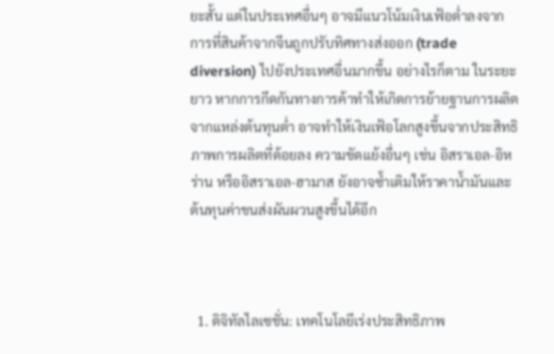ยะสั้น แต่ในประเทศอื่นๆ อาจมีแนวโน้มเงินเฟ้อต่ำลงจากการที่สินค้าจากจีนถูกปรับทิศทางส่งออก (trade diversion) ไปยังประเทศอื่นมากขึ้น อย่างไรก็ตาม ในระยะยาว หากการกีดกันทางการค้าทำให้เกิดการย้ายฐานการผลิตจากแหล่งต้นทุนต่ำ อาจทำให้เงินเฟ้อโลกสูงขึ้นจากประสิทธิภาพการผลิตที่ด้อยลง ความขัดแย้งอื่นๆ เช่น อิสราเอล-อิหร่าน หรืออิสราเอล-ฮามาส ยังอาจซ้ำเติมให้ราคาน้ำมันและต้นทุนค่าขนส่งผันผวนสูงขึ้นได้อีก



  1. ดิจิทัลไลเซชั่น: เทคโนโลยีเร่งประสิทธิภาพ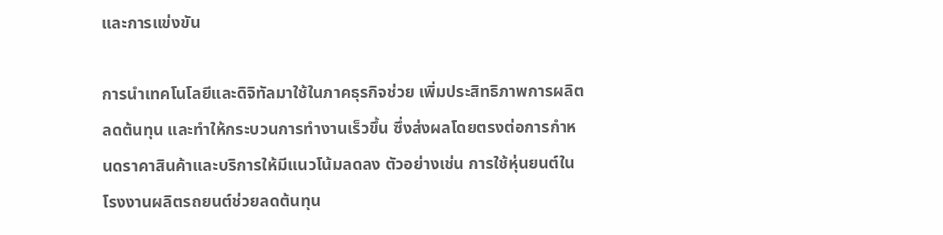และการแข่งขัน

การนำเทคโนโลยีและดิจิทัลมาใช้ในภาคธุรกิจช่วย เพิ่มประสิทธิภาพการผลิต ลดต้นทุน และทำให้กระบวนการทำงานเร็วขึ้น ซึ่งส่งผลโดยตรงต่อการกำหนดราคาสินค้าและบริการให้มีแนวโน้มลดลง ตัวอย่างเช่น การใช้หุ่นยนต์ในโรงงานผลิตรถยนต์ช่วยลดต้นทุน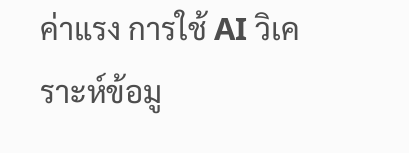ค่าแรง การใช้ AI วิเคราะห์ข้อมู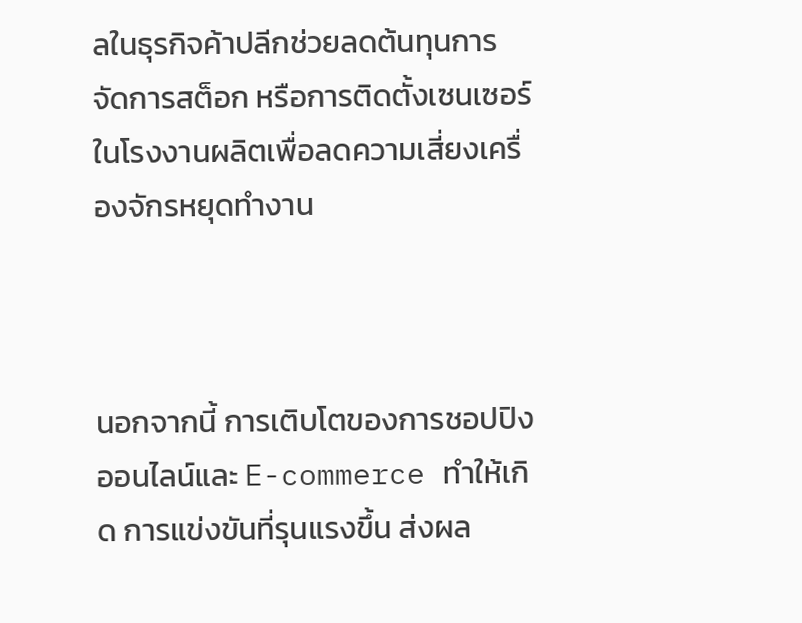ลในธุรกิจค้าปลีกช่วยลดต้นทุนการจัดการสต็อก หรือการติดตั้งเซนเซอร์ในโรงงานผลิตเพื่อลดความเสี่ยงเครื่องจักรหยุดทำงาน



นอกจากนี้ การเติบโตของการชอปปิงออนไลน์และ E-commerce ทำให้เกิด การแข่งขันที่รุนแรงขึ้น ส่งผล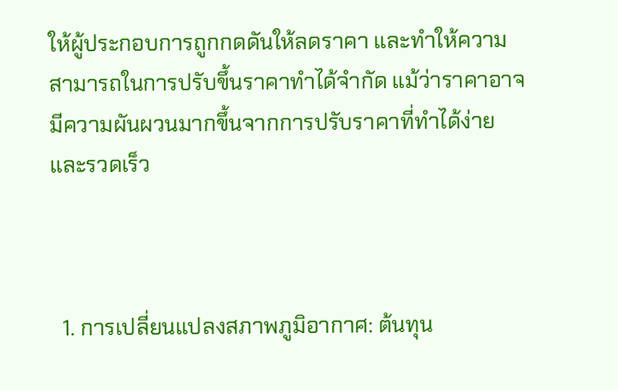ให้ผู้ประกอบการถูกกดดันให้ลดราคา และทำให้ความสามารถในการปรับขึ้นราคาทำได้จำกัด แม้ว่าราคาอาจมีความผันผวนมากขึ้นจากการปรับราคาที่ทำได้ง่ายและรวดเร็ว



  1. การเปลี่ยนแปลงสภาพภูมิอากาศ: ต้นทุน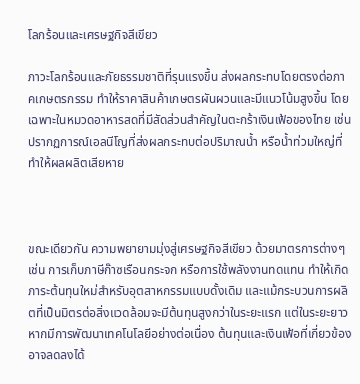โลกร้อนและเศรษฐกิจสีเขียว

ภาวะโลกร้อนและภัยธรรมชาติที่รุนแรงขึ้น ส่งผลกระทบโดยตรงต่อภาคเกษตรกรรม ทำให้ราคาสินค้าเกษตรผันผวนและมีแนวโน้มสูงขึ้น โดยเฉพาะในหมวดอาหารสดที่มีสัดส่วนสำคัญในตะกร้าเงินเฟ้อของไทย เช่น ปรากฏการณ์เอลนีโญที่ส่งผลกระทบต่อปริมาณน้ำ หรือน้ำท่วมใหญ่ที่ทำให้ผลผลิตเสียหาย



ขณะเดียวกัน ความพยายามมุ่งสู่เศรษฐกิจสีเขียว ด้วยมาตรการต่างๆ เช่น การเก็บภาษีก๊าซเรือนกระจก หรือการใช้พลังงานทดแทน ทำให้เกิดภาระต้นทุนใหม่สำหรับอุตสาหกรรมแบบดั้งเดิม และแม้กระบวนการผลิตที่เป็นมิตรต่อสิ่งแวดล้อมจะมีต้นทุนสูงกว่าในระยะแรก แต่ในระยะยาว หากมีการพัฒนาเทคโนโลยีอย่างต่อเนื่อง ต้นทุนและเงินเฟ้อที่เกี่ยวข้องอาจลดลงได้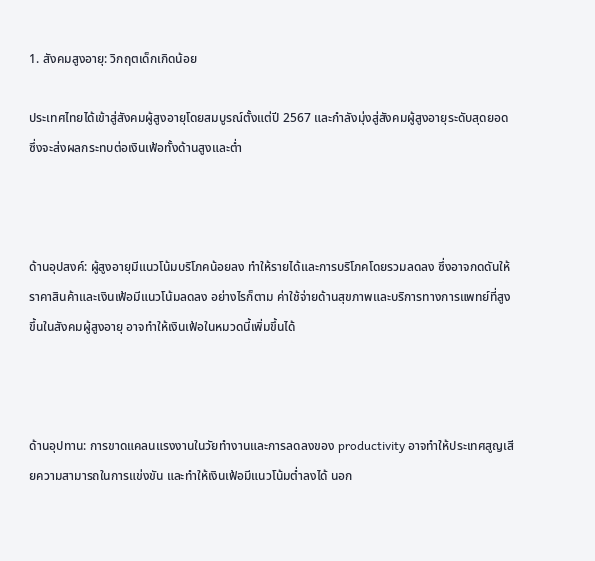1. สังคมสูงอายุ: วิกฤตเด็กเกิดน้อย

ประเทศไทยได้เข้าสู่สังคมผู้สูงอายุโดยสมบูรณ์ตั้งแต่ปี 2567 และกำลังมุ่งสู่สังคมผู้สูงอายุระดับสุดยอด ซึ่งจะส่งผลกระทบต่อเงินเฟ้อทั้งด้านสูงและต่ำ



ด้านอุปสงค์: ผู้สูงอายุมีแนวโน้มบริโภคน้อยลง ทำให้รายได้และการบริโภคโดยรวมลดลง ซึ่งอาจกดดันให้ราคาสินค้าและเงินเฟ้อมีแนวโน้มลดลง อย่างไรก็ตาม ค่าใช้จ่ายด้านสุขภาพและบริการทางการแพทย์ที่สูงขึ้นในสังคมผู้สูงอายุ อาจทำให้เงินเฟ้อในหมวดนี้เพิ่มขึ้นได้



ด้านอุปทาน: การขาดแคลนแรงงานในวัยทำงานและการลดลงของ productivity อาจทำให้ประเทศสูญเสียความสามารถในการแข่งขัน และทำให้เงินเฟ้อมีแนวโน้มต่ำลงได้ นอก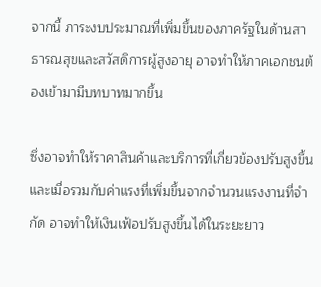จากนี้ ภาระงบประมาณที่เพิ่มขึ้นของภาครัฐในด้านสาธารณสุขและสวัสดิการผู้สูงอายุ อาจทำให้ภาคเอกชนต้องเข้ามามีบทบาทมากขึ้น

ซึ่งอาจทำให้ราคาสินค้าและบริการที่เกี่ยวข้องปรับสูงขึ้น และเมื่อรวมกับค่าแรงที่เพิ่มขึ้นจากจำนวนแรงงานที่จำกัด อาจทำให้เงินเฟ้อปรับสูงขึ้นได้ในระยะยาว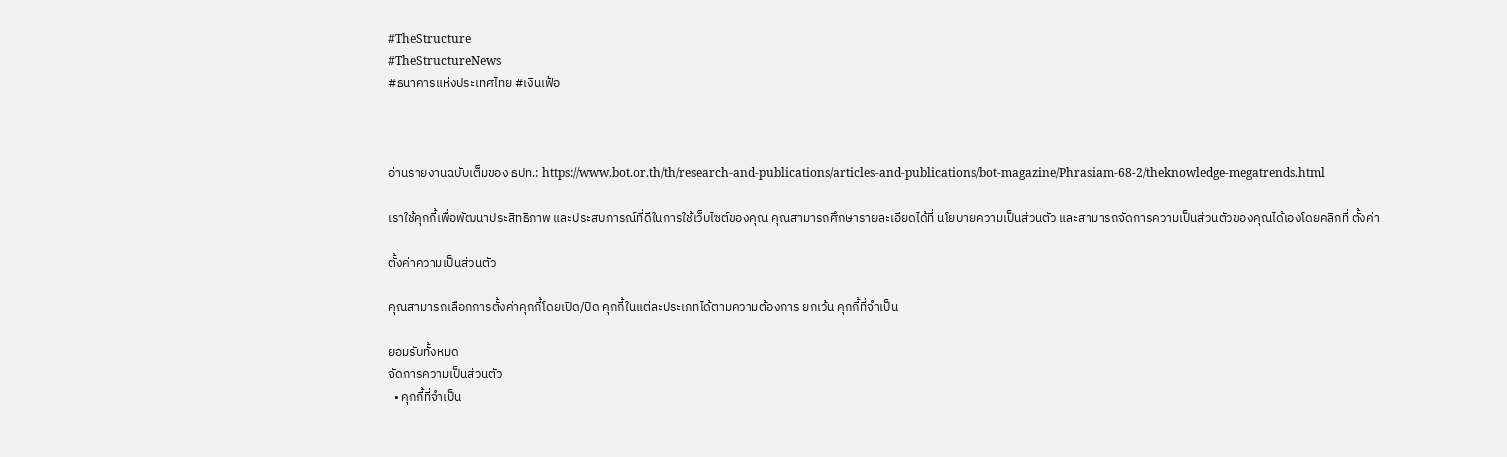#TheStructure
#TheStructureNews
#ธนาคารแห่งประเทศไทย #เงินเฟ้อ



อ่านรายงานฉบับเต็มของ ธปท.: https://www.bot.or.th/th/research-and-publications/articles-and-publications/bot-magazine/Phrasiam-68-2/theknowledge-megatrends.html

เราใช้คุกกี้เพื่อพัฒนาประสิทธิภาพ และประสบการณ์ที่ดีในการใช้เว็บไซต์ของคุณ คุณสามารถศึกษารายละเอียดได้ที่ นโยบายความเป็นส่วนตัว และสามารถจัดการความเป็นส่วนตัวของคุณได้เองโดยคลิกที่ ตั้งค่า

ตั้งค่าความเป็นส่วนตัว

คุณสามารถเลือกการตั้งค่าคุกกี้โดยเปิด/ปิด คุกกี้ในแต่ละประเภทได้ตามความต้องการ ยกเว้น คุกกี้ที่จำเป็น

ยอมรับทั้งหมด
จัดการความเป็นส่วนตัว
  • คุกกี้ที่จำเป็น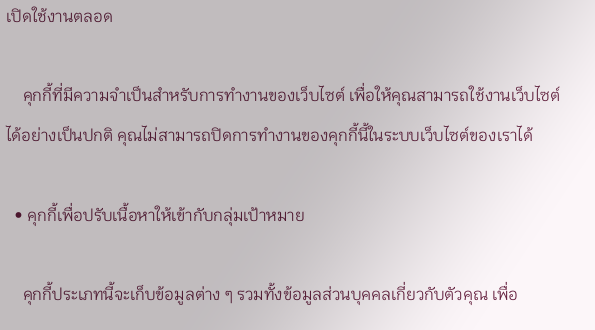เปิดใช้งานตลอด

    คุกกี้ที่มีความจำเป็นสำหรับการทำงานของเว็บไซต์ เพื่อให้คุณสามารถใช้งานเว็บไซต์ได้อย่างเป็นปกติ คุณไม่สามารถปิดการทำงานของคุกกี้นี้ในระบบเว็บไซต์ของเราได้

  • คุกกี้เพื่อปรับเนื้อหาให้เข้ากับกลุ่มเป้าหมาย

    คุกกี้ประเภทนี้จะเก็บข้อมูลต่าง ๆ รวมทั้งข้อมูลส่วนบุคคลเกี่ยวกับตัวคุณ เพื่อ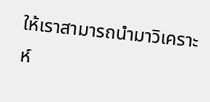ให้เราสามารถนำมาวิเคราะห์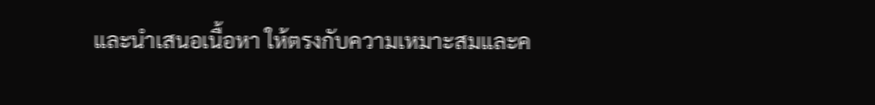และนำเสนอเนื้อหา ให้ตรงกับความเหมาะสมและค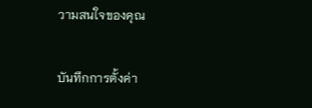วามสนใจของคุณ

บันทึกการตั้งค่า